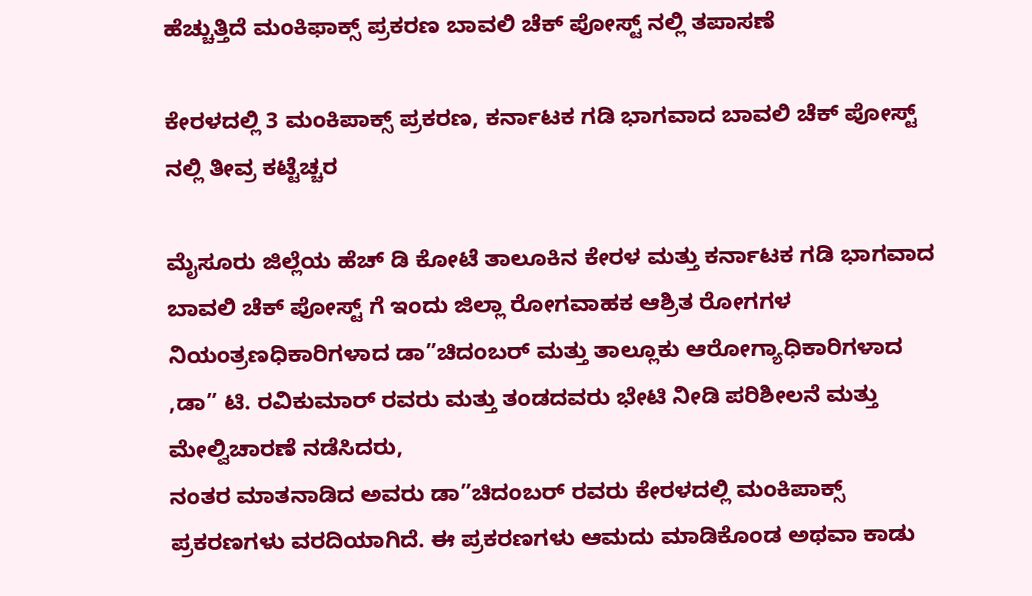ಹೆಚ್ಚುತ್ತಿದೆ ಮಂಕಿಫಾಕ್ಸ್ ಪ್ರಕರಣ ಬಾವಲಿ ಚೆಕ್ ಪೋಸ್ಟ್ ನಲ್ಲಿ ತಪಾಸಣೆ

ಕೇರಳದಲ್ಲಿ 3 ಮಂಕಿಪಾಕ್ಸ್ ಪ್ರಕರಣ, ಕರ್ನಾಟಕ ಗಡಿ ಭಾಗವಾದ ಬಾವಲಿ ಚೆಕ್ ಪೋಸ್ಟ್ ನಲ್ಲಿ ತೀವ್ರ ಕಟ್ಟೆಚ್ಚರ

ಮೈಸೂರು ಜಿಲ್ಲೆಯ ಹೆಚ್ ಡಿ ಕೋಟೆ ತಾಲೂಕಿನ ಕೇರಳ ಮತ್ತು ಕರ್ನಾಟಕ ಗಡಿ ಭಾಗವಾದ ಬಾವಲಿ ಚೆಕ್ ಪೋಸ್ಟ್ ಗೆ ಇಂದು ಜಿಲ್ಲಾ ರೋಗವಾಹಕ ಆಶ್ರಿತ ರೋಗಗಳ ನಿಯಂತ್ರಣಧಿಕಾರಿಗಳಾದ ಡಾ”ಚಿದಂಬರ್ ಮತ್ತು ತಾಲ್ಲೂಕು ಆರೋಗ್ಯಾಧಿಕಾರಿಗಳಾದ ,ಡಾ” ಟಿ. ರವಿಕುಮಾರ್ ರವರು ಮತ್ತು ತಂಡದವರು ಭೇಟಿ ನೀಡಿ ಪರಿಶೀಲನೆ ಮತ್ತು ಮೇಲ್ವಿಚಾರಣೆ ನಡೆಸಿದರು,
ನಂತರ ಮಾತನಾಡಿದ ಅವರು ಡಾ”ಚಿದಂಬರ್ ರವರು ಕೇರಳದಲ್ಲಿ ಮಂಕಿಪಾಕ್ಸ್ ಪ್ರಕರಣಗಳು ವರದಿಯಾಗಿದೆ. ಈ ಪ್ರಕರಣಗಳು ಆಮದು ಮಾಡಿಕೊಂಡ ಅಥವಾ ಕಾಡು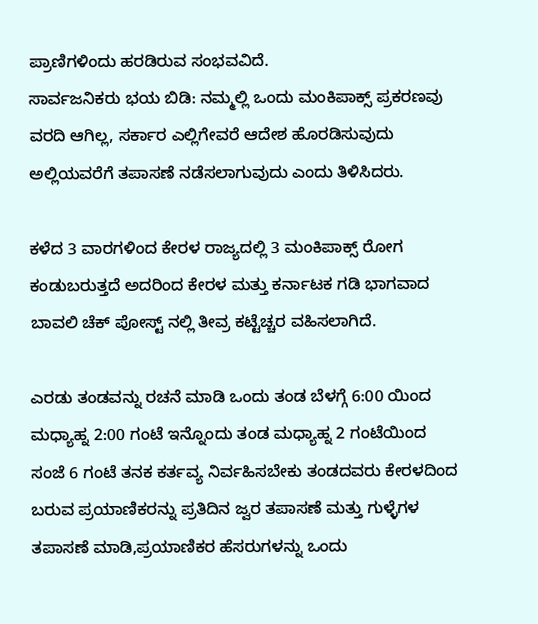ಪ್ರಾಣಿಗಳಿಂದು ಹರಡಿರುವ ಸಂಭವವಿದೆ.
ಸಾರ್ವಜನಿಕರು ಭಯ ಬಿಡಿ: ನಮ್ಮಲ್ಲಿ ಒಂದು ಮಂಕಿಪಾಕ್ಸ್ ಪ್ರಕರಣವು ವರದಿ ಆಗಿಲ್ಲ, ಸರ್ಕಾರ ಎಲ್ಲಿಗೇವರೆ ಆದೇಶ ಹೊರಡಿಸುವುದು ಅಲ್ಲಿಯವರೆಗೆ ತಪಾಸಣೆ ನಡೆಸಲಾಗುವುದು ಎಂದು ತಿಳಿಸಿದರು.

ಕಳೆದ 3 ವಾರಗಳಿಂದ ಕೇರಳ ರಾಜ್ಯದಲ್ಲಿ 3 ಮಂಕಿಪಾಕ್ಸ್ ರೋಗ ಕಂಡುಬರುತ್ತದೆ ಅದರಿಂದ ಕೇರಳ ಮತ್ತು ಕರ್ನಾಟಕ ಗಡಿ ಭಾಗವಾದ ಬಾವಲಿ ಚೆಕ್ ಪೋಸ್ಟ್ ನಲ್ಲಿ ತೀವ್ರ ಕಟ್ಟೆಚ್ಚರ ವಹಿಸಲಾಗಿದೆ.

ಎರಡು ತಂಡವನ್ನು ರಚನೆ ಮಾಡಿ ಒಂದು ತಂಡ ಬೆಳಗ್ಗೆ 6:00 ಯಿಂದ ಮಧ್ಯಾಹ್ನ 2:00 ಗಂಟೆ ಇನ್ನೊಂದು ತಂಡ ಮಧ್ಯಾಹ್ನ 2 ಗಂಟೆಯಿಂದ ಸಂಜೆ 6 ಗಂಟೆ ತನಕ ಕರ್ತವ್ಯ ನಿರ್ವಹಿಸಬೇಕು ತಂಡದವರು ಕೇರಳದಿಂದ ಬರುವ ಪ್ರಯಾಣಿಕರನ್ನು ಪ್ರತಿದಿನ ಜ್ವರ ತಪಾಸಣೆ ಮತ್ತು ಗುಳ್ಳೆಗಳ ತಪಾಸಣೆ ಮಾಡಿ,ಪ್ರಯಾಣಿಕರ ಹೆಸರುಗಳನ್ನು ಒಂದು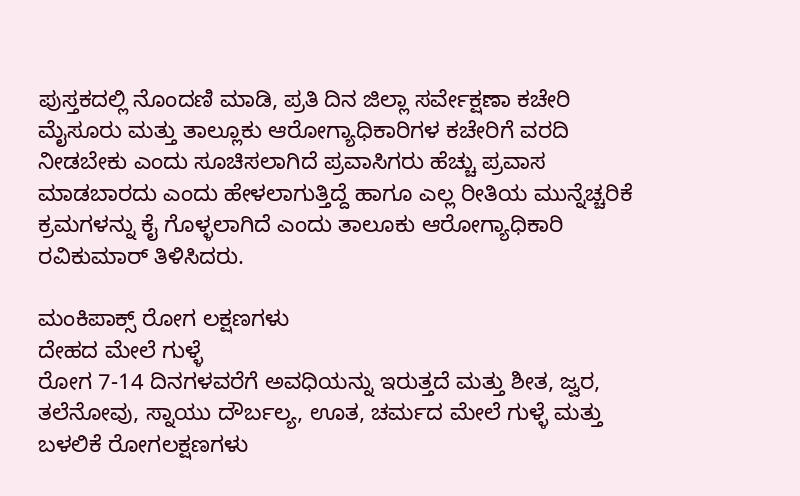ಪುಸ್ತಕದಲ್ಲಿ ನೊಂದಣಿ ಮಾಡಿ, ಪ್ರತಿ ದಿನ ಜಿಲ್ಲಾ ಸರ್ವೇಕ್ಷಣಾ ಕಚೇರಿ ಮೈಸೂರು ಮತ್ತು ತಾಲ್ಲೂಕು ಆರೋಗ್ಯಾಧಿಕಾರಿಗಳ ಕಚೇರಿಗೆ ವರದಿ ನೀಡಬೇಕು ಎಂದು ಸೂಚಿಸಲಾಗಿದೆ ಪ್ರವಾಸಿಗರು ಹೆಚ್ಚು ಪ್ರವಾಸ ಮಾಡಬಾರದು ಎಂದು ಹೇಳಲಾಗುತ್ತಿದ್ದೆ ಹಾಗೂ ಎಲ್ಲ ರೀತಿಯ ಮುನ್ನೆಚ್ಚರಿಕೆ ಕ್ರಮಗಳನ್ನು ಕೈ ಗೊಳ್ಳಲಾಗಿದೆ ಎಂದು ತಾಲೂಕು ಆರೋಗ್ಯಾಧಿಕಾರಿ ರವಿಕುಮಾರ್ ತಿಳಿಸಿದರು.

ಮಂಕಿಪಾಕ್ಸ್ ರೋಗ ಲಕ್ಷಣಗಳು
ದೇಹದ ಮೇಲೆ ಗುಳ್ಳೆ
ರೋಗ 7-14 ದಿನಗಳವರೆಗೆ ಅವಧಿಯನ್ನು ಇರುತ್ತದೆ ಮತ್ತು ಶೀತ, ಜ್ವರ, ತಲೆನೋವು, ಸ್ನಾಯು ದೌರ್ಬಲ್ಯ, ಊತ, ಚರ್ಮದ ಮೇಲೆ ಗುಳ್ಳೆ ಮತ್ತು ಬಳಲಿಕೆ ರೋಗಲಕ್ಷಣಗಳು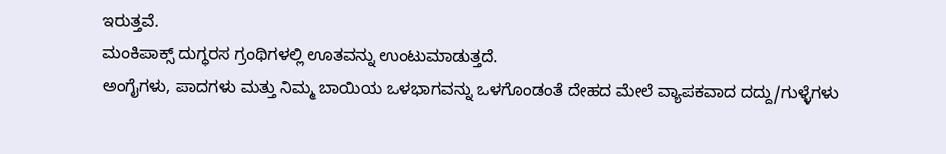ಇರುತ್ತವೆ.
ಮಂಕಿಪಾಕ್ಸ್ ದುಗ್ಧರಸ ಗ್ರಂಥಿಗಳಲ್ಲಿ ಊತವನ್ನು ಉಂಟುಮಾಡುತ್ತದೆ.
ಅಂಗೈಗಳು, ಪಾದಗಳು ಮತ್ತು ನಿಮ್ಮ ಬಾಯಿಯ ಒಳಭಾಗವನ್ನು ಒಳಗೊಂಡಂತೆ ದೇಹದ ಮೇಲೆ ವ್ಯಾಪಕವಾದ ದದ್ದು/ಗುಳ್ಳೆಗಳು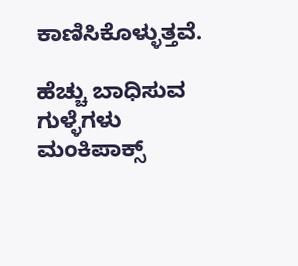ಕಾಣಿಸಿಕೊಳ್ಳುತ್ತವೆ.

ಹೆಚ್ಚು ಬಾಧಿಸುವ ಗುಳ್ಳೆಗಳು
ಮಂಕಿಪಾಕ್ಸ್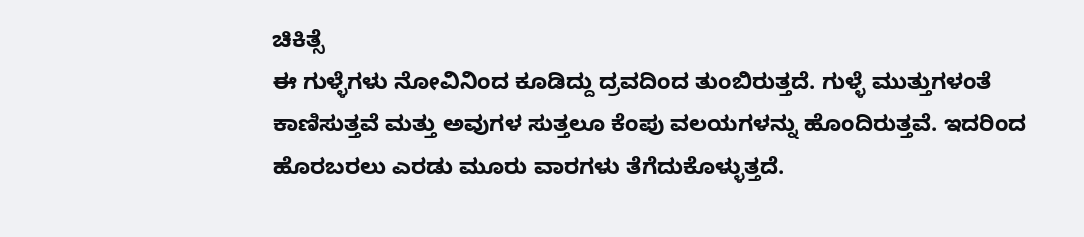ಚಿಕಿತ್ಸೆ
ಈ ಗುಳ್ಳೆಗಳು ನೋವಿನಿಂದ ಕೂಡಿದ್ದು ದ್ರವದಿಂದ ತುಂಬಿರುತ್ತದೆ. ಗುಳ್ಳೆ ಮುತ್ತುಗಳಂತೆ ಕಾಣಿಸುತ್ತವೆ ಮತ್ತು ಅವುಗಳ ಸುತ್ತಲೂ ಕೆಂಪು ವಲಯಗಳನ್ನು ಹೊಂದಿರುತ್ತವೆ. ಇದರಿಂದ ಹೊರಬರಲು ಎರಡು ಮೂರು ವಾರಗಳು ತೆಗೆದುಕೊಳ್ಳುತ್ತದೆ.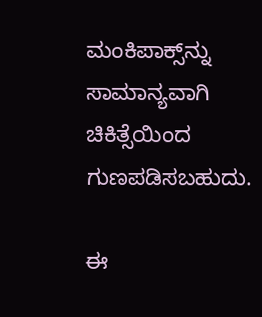ಮಂಕಿಪಾಕ್ಸ್‌ನ್ನು ಸಾಮಾನ್ಯವಾಗಿ ಚಿಕಿತ್ಸೆಯಿಂದ ಗುಣಪಡಿಸಬಹುದು.

ಈ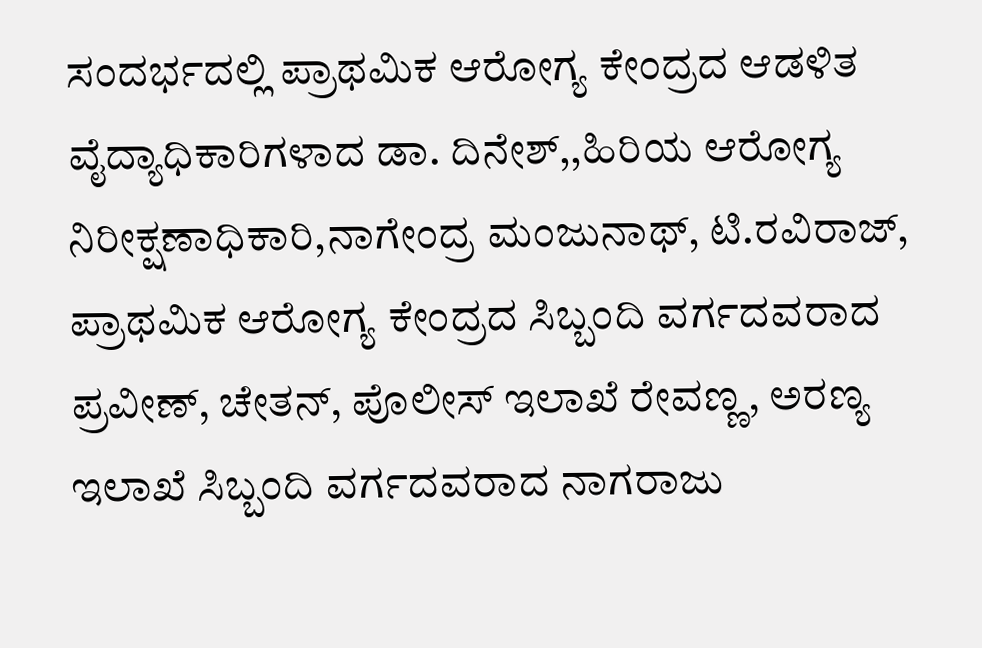ಸಂದರ್ಭದಲ್ಲಿ ಪ್ರಾಥಮಿಕ ಆರೋಗ್ಯ ಕೇಂದ್ರದ ಆಡಳಿತ ವೈದ್ಯಾಧಿಕಾರಿಗಳಾದ ಡಾ. ದಿನೇಶ್,,ಹಿರಿಯ ಆರೋಗ್ಯ ನಿರೀಕ್ಷಣಾಧಿಕಾರಿ,ನಾಗೇಂದ್ರ ಮಂಜುನಾಥ್, ಟಿ.ರವಿರಾಜ್, ಪ್ರಾಥಮಿಕ ಆರೋಗ್ಯ ಕೇಂದ್ರದ ಸಿಬ್ಬಂದಿ ವರ್ಗದವರಾದ ಪ್ರವೀಣ್, ಚೇತನ್, ಪೊಲೀಸ್ ಇಲಾಖೆ ರೇವಣ್ಣ, ಅರಣ್ಯ ಇಲಾಖೆ ಸಿಬ್ಬಂದಿ ವರ್ಗದವರಾದ ನಾಗರಾಜು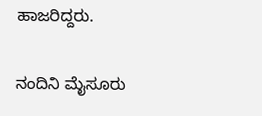ಹಾಜರಿದ್ದರು.

ನಂದಿನಿ ಮೈಸೂರು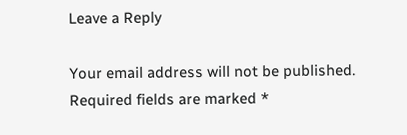Leave a Reply

Your email address will not be published. Required fields are marked *